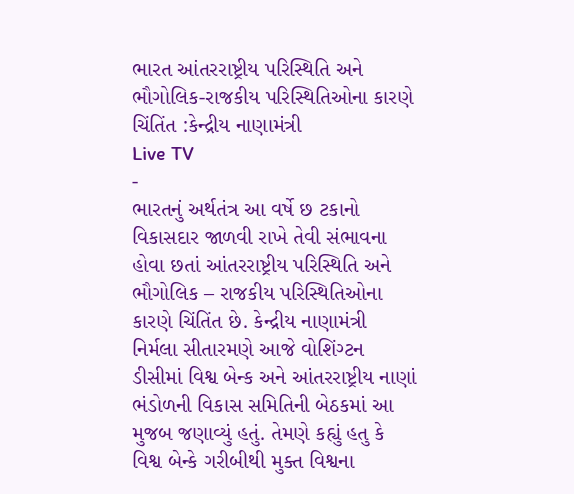ભારત આંતરરાષ્ટ્રીય પરિસ્થિતિ અને ભૌગોલિક-રાજકીય પરિસ્થિતિઓના કારણે ચિંતિંત :કેન્દ્રીય નાણામંત્રી
Live TV
-
ભારતનું અર્થતંત્ર આ વર્ષે છ ટકાનો વિકાસદાર જાળવી રાખે તેવી સંભાવના હોવા છતાં આંતરરાષ્ટ્રીય પરિસ્થિતિ અને ભૌગોલિક – રાજકીય પરિસ્થિતિઓના કારણે ચિંતિંત છે. કેન્દ્રીય નાણામંત્રી નિર્મલા સીતારમણે આજે વોશિંગ્ટન ડીસીમાં વિશ્વ બેન્ક અને આંતરરાષ્ટ્રીય નાણાં ભંડોળની વિકાસ સમિતિની બેઠકમાં આ મુજબ જણાવ્યું હતું. તેમણે કહ્યું હતુ કે વિશ્વ બેન્કે ગરીબીથી મુક્ત વિશ્વના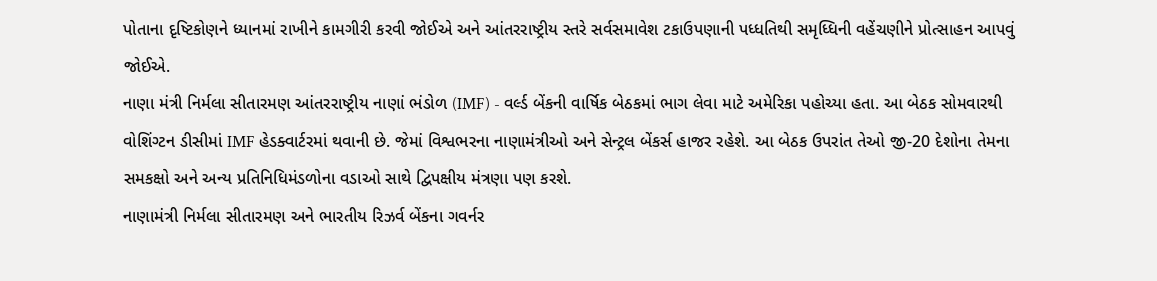પોતાના દૃષ્ટિકોણને ધ્યાનમાં રાખીને કામગીરી કરવી જોઈએ અને આંતરરાષ્ટ્રીય સ્તરે સર્વસમાવેશ ટકાઉપણાની પધ્ધતિથી સમૃધ્ધિની વહેંચણીને પ્રોત્સાહન આપવું જોઈએ.
નાણા મંત્રી નિર્મલા સીતારમણ આંતરરાષ્ટ્રીય નાણાં ભંડોળ (IMF) - વર્લ્ડ બેંકની વાર્ષિક બેઠકમાં ભાગ લેવા માટે અમેરિકા પહોચ્યા હતા. આ બેઠક સોમવારથી વોશિંગ્ટન ડીસીમાં IMF હેડક્વાર્ટરમાં થવાની છે. જેમાં વિશ્વભરના નાણામંત્રીઓ અને સેન્ટ્રલ બેંકર્સ હાજર રહેશે. આ બેઠક ઉપરાંત તેઓ જી-20 દેશોના તેમના સમકક્ષો અને અન્ય પ્રતિનિધિમંડળોના વડાઓ સાથે દ્વિપક્ષીય મંત્રણા પણ કરશે.
નાણામંત્રી નિર્મલા સીતારમણ અને ભારતીય રિઝર્વ બેંકના ગવર્નર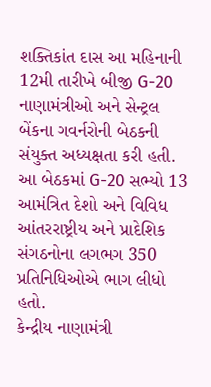શક્તિકાંત દાસ આ મહિનાની 12મી તારીખે બીજી G-20 નાણામંત્રીઓ અને સેન્ટ્રલ બેંકના ગવર્નરોની બેઠકની સંયુક્ત અધ્યક્ષતા કરી હતી. આ બેઠકમાં G-20 સભ્યો 13 આમંત્રિત દેશો અને વિવિધ આંતરરાષ્ટ્રીય અને પ્રાદેશિક સંગઠનોના લગભગ 350 પ્રતિનિધિઓએ ભાગ લીધો હતો.
કેન્દ્રીય નાણામંત્રી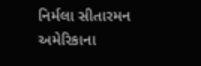નિર્મલા સીતારમન અમેરિકાના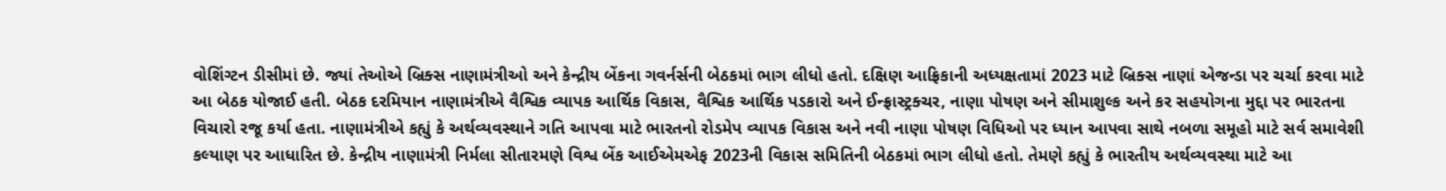વોશિંગ્ટન ડીસીમાં છે. જ્યાં તેઓએ બ્રિક્સ નાણામંત્રીઓ અને કેન્દ્રીય બેંકના ગવર્નર્સની બેઠકમાં ભાગ લીધો હતો. દક્ષિણ આફ્રિકાની અધ્યક્ષતામાં 2023 માટે બ્રિક્સ નાણાં એજન્ડા પર ચર્ચા કરવા માટે આ બેઠક યોજાઈ હતી. બેઠક દરમિયાન નાણામંત્રીએ વૈશ્વિક વ્યાપક આર્થિક વિકાસ, વૈશ્વિક આર્થિક પડકારો અને ઈન્ફ્રાસ્ટ્રક્ચર, નાણા પોષણ અને સીમાશુલ્ક અને કર સહયોગના મુદ્દા પર ભારતના વિચારો રજૂ કર્યા હતા. નાણામંત્રીએ કહ્યું કે અર્થવ્યવસ્થાને ગતિ આપવા માટે ભારતનો રોડમેપ વ્યાપક વિકાસ અને નવી નાણા પોષણ વિધિઓ પર ધ્યાન આપવા સાથે નબળા સમૂહો માટે સર્વ સમાવેશી કલ્યાણ પર આધારિત છે. કેન્દ્રીય નાણામંત્રી નિર્મલા સીતારમણે વિશ્વ બેંક આઈએમએફ 2023ની વિકાસ સમિતિની બેઠકમાં ભાગ લીધો હતો. તેમણે કહ્યું કે ભારતીય અર્થવ્યવસ્થા માટે આ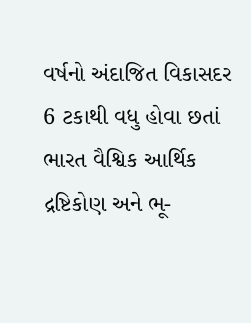વર્ષનો અંદાજિત વિકાસદર 6 ટકાથી વધુ હોવા છતાં ભારત વૈશ્વિક આર્થિક દ્રષ્ટિકોણ અને ભૂ-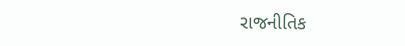રાજનીતિક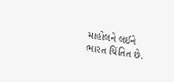માહોલને લઈને ભારત ચિંતિત છે.